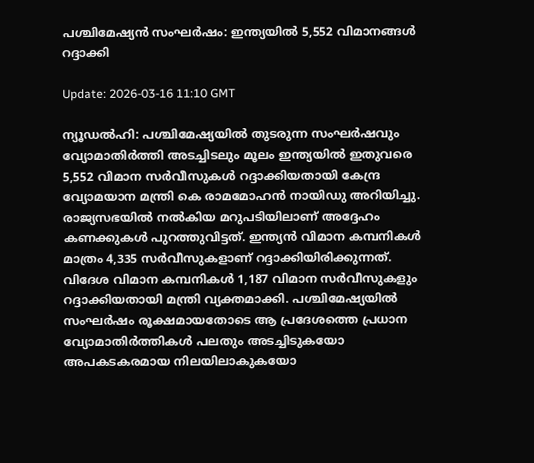പശ്ചിമേഷ്യന്‍ സംഘര്‍ഷം: ഇന്ത്യയില്‍ 5,552 വിമാനങ്ങള്‍ റദ്ദാക്കി

Update: 2026-03-16 11:10 GMT

ന്യൂഡല്‍ഹി: പശ്ചിമേഷ്യയില്‍ തുടരുന്ന സംഘര്‍ഷവും വ്യോമാതിര്‍ത്തി അടച്ചിടലും മൂലം ഇന്ത്യയില്‍ ഇതുവരെ 5,552 വിമാന സര്‍വീസുകള്‍ റദ്ദാക്കിയതായി കേന്ദ്ര വ്യോമയാന മന്ത്രി കെ രാമമോഹന്‍ നായിഡു അറിയിച്ചു. രാജ്യസഭയില്‍ നല്‍കിയ മറുപടിയിലാണ് അദ്ദേഹം കണക്കുകള്‍ പുറത്തുവിട്ടത്. ഇന്ത്യന്‍ വിമാന കമ്പനികള്‍ മാത്രം 4,335 സര്‍വീസുകളാണ് റദ്ദാക്കിയിരിക്കുന്നത്. വിദേശ വിമാന കമ്പനികള്‍ 1,187 വിമാന സര്‍വീസുകളും റദ്ദാക്കിയതായി മന്ത്രി വ്യക്തമാക്കി. പശ്ചിമേഷ്യയില്‍ സംഘര്‍ഷം രൂക്ഷമായതോടെ ആ പ്രദേശത്തെ പ്രധാന വ്യോമാതിര്‍ത്തികള്‍ പലതും അടച്ചിടുകയോ അപകടകരമായ നിലയിലാകുകയോ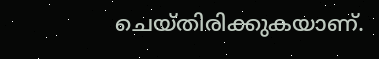ചെയ്തിരിക്കുകയാണ്.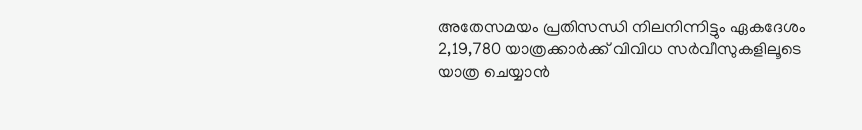അതേസമയം പ്രതിസന്ധി നിലനിന്നിട്ടും ഏകദേശം 2,19,780 യാത്രക്കാര്‍ക്ക് വിവിധ സര്‍വീസുകളിലൂടെ യാത്ര ചെയ്യാന്‍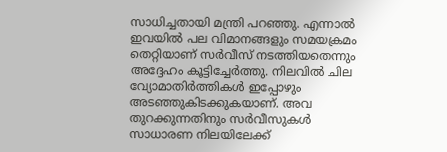സാധിച്ചതായി മന്ത്രി പറഞ്ഞു. എന്നാല്‍ ഇവയില്‍ പല വിമാനങ്ങളും സമയക്രമം തെറ്റിയാണ് സര്‍വീസ് നടത്തിയതെന്നും അദ്ദേഹം കൂട്ടിച്ചേര്‍ത്തു. നിലവില്‍ ചില വ്യോമാതിര്‍ത്തികള്‍ ഇപ്പോഴും അടഞ്ഞുകിടക്കുകയാണ്. അവ തുറക്കുന്നതിനും സര്‍വീസുകള്‍ സാധാരണ നിലയിലേക്ക്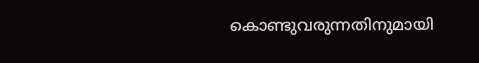കൊണ്ടുവരുന്നതിനുമായി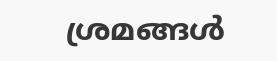ശ്രമങ്ങള്‍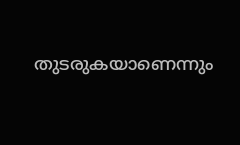തുടരുകയാണെന്നും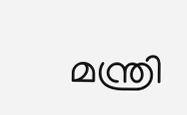മന്ത്രി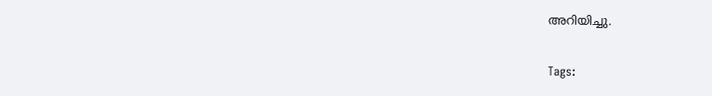അറിയിച്ചു.

Tags: